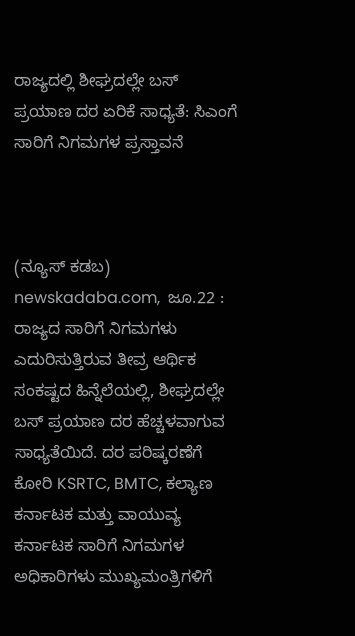ರಾಜ್ಯದಲ್ಲಿ ಶೀಘ್ರದಲ್ಲೇ ಬಸ್ ಪ್ರಯಾಣ ದರ ಏರಿಕೆ ಸಾಧ್ಯತೆ: ಸಿಎಂಗೆ ಸಾರಿಗೆ ನಿಗಮಗಳ ಪ್ರಸ್ತಾವನೆ



(ನ್ಯೂಸ್‌ ಕಡಬ) newskadaba.com,  ಜೂ.22 : ರಾಜ್ಯದ ಸಾರಿಗೆ ನಿಗಮಗಳು ಎದುರಿಸುತ್ತಿರುವ ತೀವ್ರ ಆರ್ಥಿಕ ಸಂಕಷ್ಟದ ಹಿನ್ನೆಲೆಯಲ್ಲಿ, ಶೀಘ್ರದಲ್ಲೇ ಬಸ್ ಪ್ರಯಾಣ ದರ ಹೆಚ್ಚಳವಾಗುವ ಸಾಧ್ಯತೆಯಿದೆ. ದರ ಪರಿಷ್ಕರಣೆಗೆ ಕೋರಿ KSRTC, BMTC, ಕಲ್ಯಾಣ ಕರ್ನಾಟಕ ಮತ್ತು ವಾಯುವ್ಯ ಕರ್ನಾಟಕ ಸಾರಿಗೆ ನಿಗಮಗಳ ಅಧಿಕಾರಿಗಳು ಮುಖ್ಯಮಂತ್ರಿಗಳಿಗೆ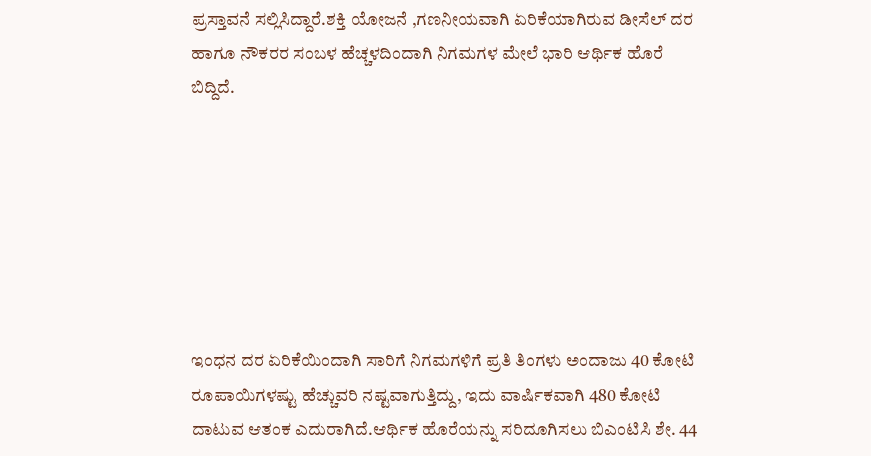ಪ್ರಸ್ತಾವನೆ ಸಲ್ಲಿಸಿದ್ದಾರೆ.ಶಕ್ತಿ ಯೋಜನೆ ,ಗಣನೀಯವಾಗಿ ಏರಿಕೆಯಾಗಿರುವ ಡೀಸೆಲ್ ದರ ಹಾಗೂ ನೌಕರರ ಸಂಬಳ ಹೆಚ್ಚಳದಿಂದಾಗಿ ನಿಗಮಗಳ ಮೇಲೆ ಭಾರಿ ಆರ್ಥಿಕ ಹೊರೆ ಬಿದ್ದಿದೆ.







ಇಂಧನ ದರ ಏರಿಕೆಯಿಂದಾಗಿ ಸಾರಿಗೆ ನಿಗಮಗಳಿಗೆ ಪ್ರತಿ ತಿಂಗಳು ಅಂದಾಜು 40 ಕೋಟಿ ರೂಪಾಯಿಗಳಷ್ಟು ಹೆಚ್ಚುವರಿ ನಷ್ಟವಾಗುತ್ತಿದ್ದು, ಇದು ವಾರ್ಷಿಕವಾಗಿ 480 ಕೋಟಿ ದಾಟುವ ಆತಂಕ ಎದುರಾಗಿದೆ.ಆರ್ಥಿಕ ಹೊರೆಯನ್ನು ಸರಿದೂಗಿಸಲು ಬಿಎಂಟಿಸಿ ಶೇ. 44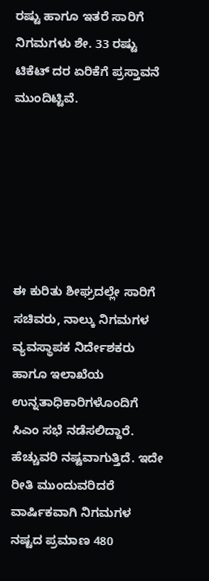ರಷ್ಟು ಹಾಗೂ ಇತರೆ ಸಾರಿಗೆ ನಿಗಮಗಳು ಶೇ. 33 ರಷ್ಟು ಟಿಕೆಟ್ ದರ ಏರಿಕೆಗೆ ಪ್ರಸ್ತಾವನೆ ಮುಂದಿಟ್ಟಿವೆ.






ಈ ಕುರಿತು ಶೀಘ್ರದಲ್ಲೇ ಸಾರಿಗೆ ಸಚಿವರು, ನಾಲ್ಕು ನಿಗಮಗಳ ವ್ಯವಸ್ಥಾಪಕ ನಿರ್ದೇಶಕರು ಹಾಗೂ ಇಲಾಖೆಯ ಉನ್ನತಾಧಿಕಾರಿಗಳೊಂದಿಗೆ ಸಿಎಂ ಸಭೆ ನಡೆಸಲಿದ್ದಾರೆ. ಹೆಚ್ಚುವರಿ ನಷ್ಟವಾಗುತ್ತಿದೆ. ಇದೇ ರೀತಿ ಮುಂದುವರಿದರೆ ವಾರ್ಷಿಕವಾಗಿ ನಿಗಮಗಳ ನಷ್ಟದ ಪ್ರಮಾಣ 480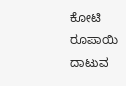ಕೋಟಿ ರೂಪಾಯಿ ದಾಟುವ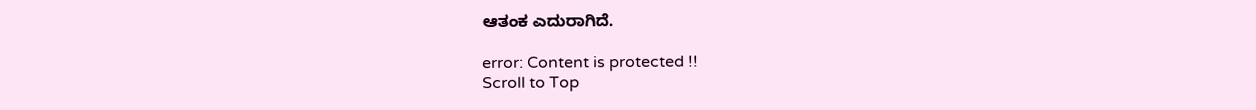ಆತಂಕ ಎದುರಾಗಿದೆ.

error: Content is protected !!
Scroll to Top